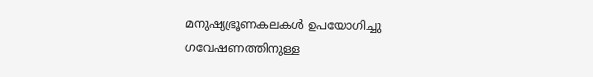മനുഷ്യഭ്രൂണകലകള്‍ ഉപയോഗിച്ചു ഗവേഷണത്തിനുള്ള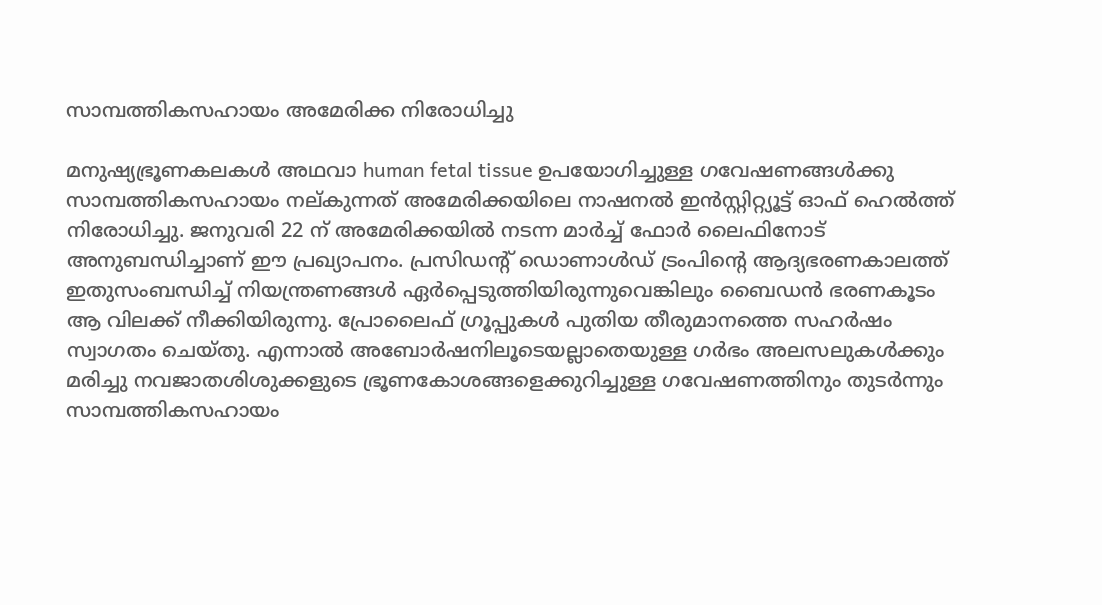സാമ്പത്തികസഹായം അമേരിക്ക നിരോധിച്ചു

മനുഷ്യഭ്രൂണകലകള്‍ അഥവാ human fetal tissue ഉപയോഗിച്ചുള്ള ഗവേഷണങ്ങള്‍ക്കു സാമ്പത്തികസഹായം നല്കുന്നത് അമേരിക്കയിലെ നാഷനല്‍ ഇന്‍സ്റ്റിറ്റ്യൂട്ട് ഓഫ് ഹെല്‍ത്ത് നിരോധിച്ചു. ജനുവരി 22 ന് അമേരിക്കയില്‍ നടന്ന മാര്‍ച്ച് ഫോര്‍ ലൈഫിനോട് അനുബന്ധിച്ചാണ് ഈ പ്രഖ്യാപനം. പ്രസിഡന്റ് ഡൊണാള്‍ഡ് ട്രംപിന്റെ ആദ്യഭരണകാലത്ത് ഇതുസംബന്ധിച്ച് നിയന്ത്രണങ്ങള്‍ ഏര്‍പ്പെടുത്തിയിരുന്നുവെങ്കിലും ബൈഡന്‍ ഭരണകൂടം ആ വിലക്ക് നീക്കിയിരുന്നു. പ്രോലൈഫ് ഗ്രൂപ്പുകള്‍ പുതിയ തീരുമാനത്തെ സഹര്‍ഷം സ്വാഗതം ചെയ്തു. എന്നാല്‍ അബോര്‍ഷനിലൂടെയല്ലാതെയുള്ള ഗര്‍ഭം അലസലുകള്‍ക്കും മരിച്ചു നവജാതശിശുക്കളുടെ ഭ്രൂണകോശങ്ങളെക്കുറിച്ചുള്ള ഗവേഷണത്തിനും തുടര്‍ന്നും സാമ്പത്തികസഹായം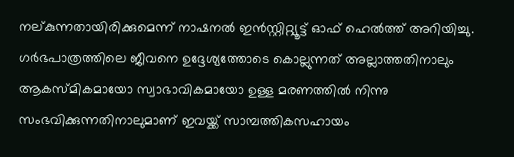നല്കുന്നതായിരിക്കുമെന്ന് നാഷനല്‍ ഇന്‍സ്റ്റിറ്റ്യൂട്ട് ഓഫ് ഹെല്‍ത്ത് അറിയിച്ചു. ഗര്‍ഭപാത്രത്തിലെ ജീവനെ ഉദ്ദേശ്യത്തോടെ കൊല്ലുന്നത് അല്ലാത്തതിനാലും ആകസ്മികമായോ സ്വാഭാവികമായോ ഉള്ള മരണത്തില്‍ നിന്നു സംഭവിക്കുന്നതിനാലുമാണ് ഇവയ്ക്ക് സാമ്പത്തികസഹായം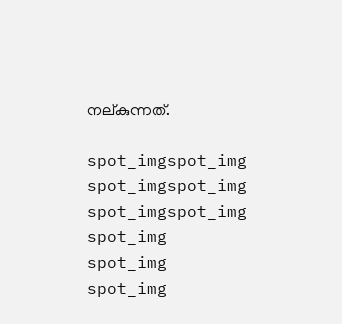നല്കുന്നത്.

spot_imgspot_img
spot_imgspot_img
spot_imgspot_img
spot_img
spot_img
spot_img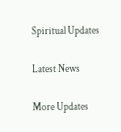Spiritual Updates

Latest News

More Updates